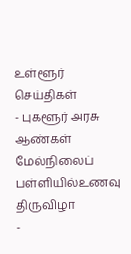உள்ளூர் செய்திகள்
- புகளூர் அரசு ஆண்கள் மேல்நிலைப் பள்ளியில்உணவு திருவிழா
-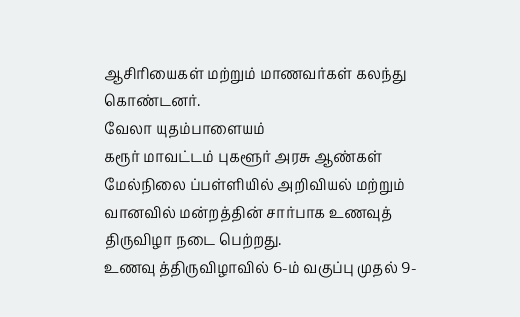ஆசிரியைகள் மற்றும் மாணவர்கள் கலந்து கொண்டனர்.
வேலா யுதம்பாளையம்
கரூர் மாவட்டம் புகளூர் அரசு ஆண்கள் மேல்நிலை ப்பள்ளியில் அறிவியல் மற்றும் வானவில் மன்றத்தின் சார்பாக உணவுத் திருவிழா நடை பெற்றது.
உணவு த்திருவிழாவில் 6-ம் வகுப்பு முதல் 9-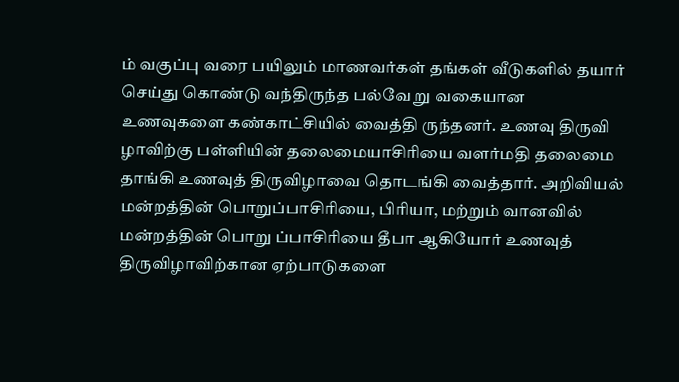ம் வகுப்பு வரை பயிலும் மாணவர்கள் தங்கள் வீடுகளில் தயார் செய்து கொண்டு வந்திருந்த பல்வே று வகையான உணவுகளை கண்காட்சியில் வைத்தி ருந்தனர். உணவு திருவி ழாவிற்கு பள்ளியின் தலைமையாசிரியை வளர்மதி தலைமை தாங்கி உணவுத் திருவிழாவை தொடங்கி வைத்தார். அறிவியல் மன்றத்தின் பொறுப்பாசிரியை, பிரியா, மற்றும் வானவில் மன்றத்தின் பொறு ப்பாசிரியை தீபா ஆகியோர் உணவுத் திருவிழாவிற்கான ஏற்பாடுகளை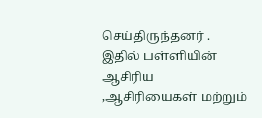செய்திருந்தனர் . இதில் பள்ளியின் ஆசிரிய ,ஆசிரியைகள் மற்றும்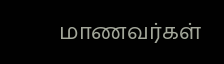மாணவர்கள்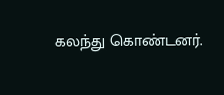கலந்து கொண்டனர்.